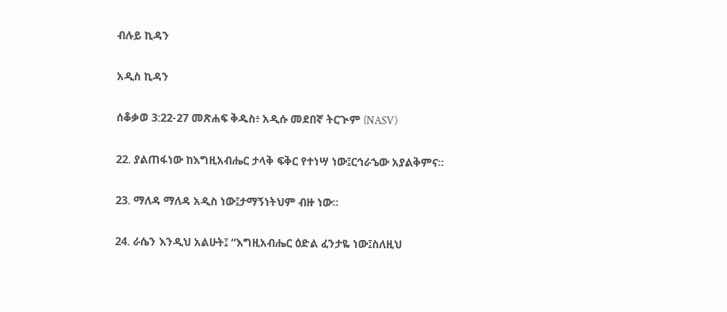ብሉይ ኪዳን

አዲስ ኪዳን

ሰቆቃወ 3:22-27 መጽሐፍ ቅዱስ፥ አዲሱ መደበኛ ትርጒም (NASV)

22. ያልጠፋነው ከእግዚአብሔር ታላቅ ፍቅር የተነሣ ነው፤ርኅራኄው አያልቅምና።

23. ማለዳ ማለዳ አዲስ ነው፤ታማኝነትህም ብዙ ነው።

24. ራሴን እንዲህ አልሁት፤ “እግዚአብሔር ዕድል ፈንታዬ ነው፤ስለዚህ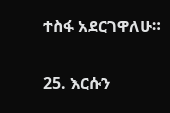ተስፋ አደርገዋለሁ።

25. እርሱን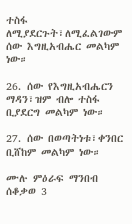ተስፋ ለሚያደርጉት፣ለሚፈልገውም ሰው እግዚአብሔር መልካም ነው።

26. ሰው የእግዚአብሔርን ማዳን፣ዝም ብሎ ተስፋ ቢያደርግ መልካም ነው።

27. ሰው በወጣትነቱ፣ቀንበር ቢሸከም መልካም ነው።

ሙሉ ምዕራፍ ማንበብ ሰቆቃወ 3